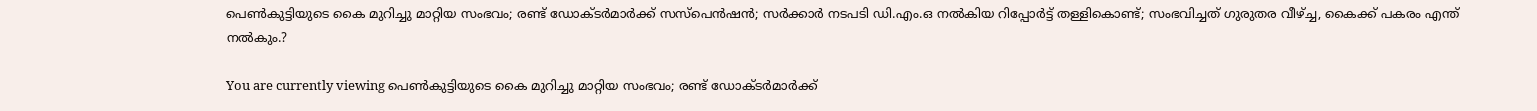പെൺകുട്ടിയുടെ കൈ മുറിച്ചു മാറ്റിയ സംഭവം; രണ്ട് ഡോക്ടർമാർക്ക് സസ്‌പെന്‍ഷന്‍; സർക്കാർ നടപടി ഡി.എം.ഒ നല്‍കിയ റിപ്പോര്‍ട്ട് തള്ളികൊണ്ട്; സംഭവിച്ചത് ഗുരുതര വീഴ്ച്ച, കൈക്ക് പകരം എന്ത് നൽകും.?

You are currently viewing പെൺകുട്ടിയുടെ കൈ മുറിച്ചു മാറ്റിയ സംഭവം; രണ്ട് ഡോക്ടർമാർക്ക്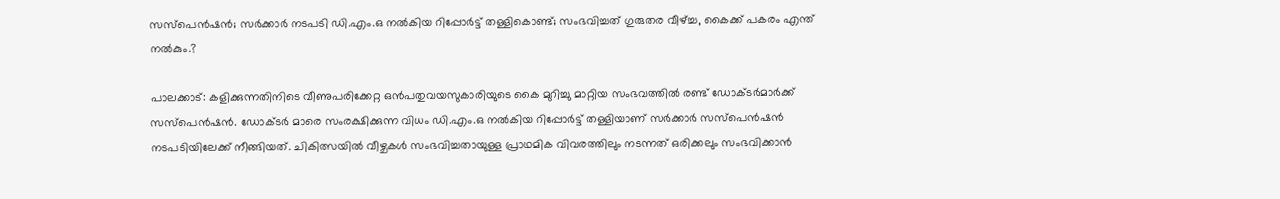സസ്‌പെന്‍ഷന്‍; സർക്കാർ നടപടി ഡി.എം.ഒ നല്‍കിയ റിപ്പോര്‍ട്ട് തള്ളികൊണ്ട്; സംഭവിച്ചത് ഗുരുതര വീഴ്ച്ച, കൈക്ക് പകരം എന്ത് നൽകും.?

പാലക്കാട്: കളിക്കുന്നതിനിടെ വീണുപരിക്കേറ്റ ഒന്‍പതുവയസുകാരിയുടെ കൈ മുറിച്ചു മാറ്റിയ സംഭവത്തിൽ രണ്ട് ഡോക്ടര്‍മാര്‍ക്ക് സസ്‌പെന്‍ഷന്‍. ഡോക്ടർ മാരെ സംരക്ഷിക്കുന്ന വിധം ഡി.എം.ഒ നല്‍കിയ റിപ്പോര്‍ട്ട് തള്ളിയാണ് സര്‍ക്കാര്‍ സസ്‌പെന്‍ഷന്‍ നടപടിയിലേക്ക് നീങ്ങിയത്. ചികിത്സയിൽ വീഴ്ചകൾ സംഭവിച്ചതായുള്ള പ്രാഥമിക വിവരത്തിലും നടന്നത് ഒരിക്കലും സംഭവിക്കാൻ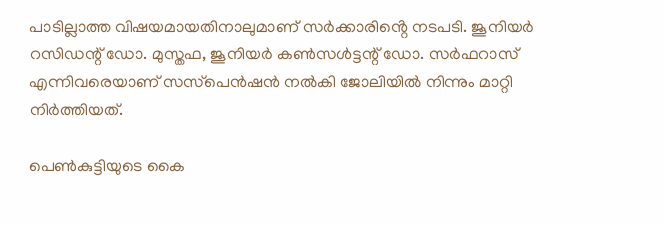പാടില്ലാത്ത വിഷയമായതിനാലുമാണ് സർക്കാരിൻ്റെ നടപടി. ജൂനിയര്‍ റസിഡന്റ് ഡോ. മുസ്തഫ, ജൂനിയര്‍ കണ്‍സള്‍ട്ടന്റ് ഡോ. സര്‍ഫറാസ് എന്നിവരെയാണ് സസ്‌പെന്‍ഷൻ നൽകി ജോലിയിൽ നിന്നും മാറ്റി നിർത്തിയത്.

പെൺകുട്ടിയുടെ കൈ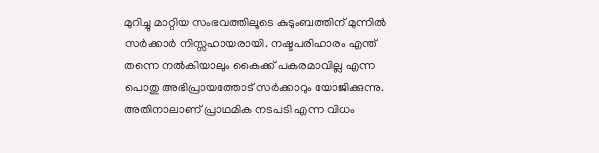മുറിച്ചു മാറ്റിയ സംഭവത്തിലൂടെ കുടുംബത്തിന് മുന്നിൽ സർക്കാർ നിസ്സഹായരായി. നഷ്ടപരിഹാരം എന്ത് തന്നെ നൽകിയാലും കൈക്ക് പകരമാവില്ല എന്ന പൊതു അഭിപ്രായത്തോട് സർക്കാറും യോജിക്കുന്നു. അതിനാലാണ് പ്രാഥമിക നടപടി എന്ന വിധം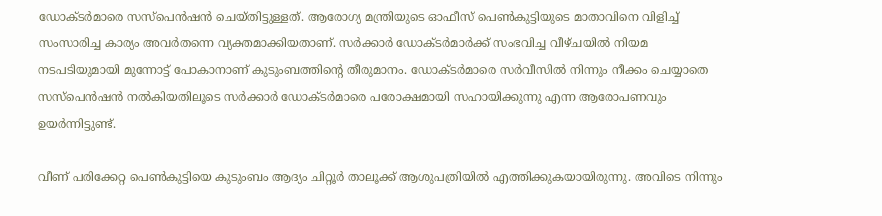ഡോക്ടർമാരെ സസ്‌പെൻഷൻ ചെയ്തിട്ടുള്ളത്. ആരോഗ്യ മന്ത്രിയുടെ ഓഫീസ് പെൺകുട്ടിയുടെ മാതാവിനെ വിളിച്ച് സംസാരിച്ച കാര്യം അവർതന്നെ വ്യക്തമാക്കിയതാണ്. സർക്കാർ ഡോക്ടർമാർക്ക് സംഭവിച്ച വീഴ്ചയിൽ നിയമ നടപടിയുമായി മുന്നോട്ട് പോകാനാണ് കുടുംബത്തിൻ്റെ തീരുമാനം. ഡോക്ടർമാരെ സർവീസിൽ നിന്നും നീക്കം ചെയ്യാതെ സസ്‌പെൻഷൻ നൽകിയതിലൂടെ സർക്കാർ ഡോക്ടർമാരെ പരോക്ഷമായി സഹായിക്കുന്നു എന്ന ആരോപണവും ഉയർന്നിട്ടുണ്ട്.

വീണ് പരിക്കേറ്റ പെൺകുട്ടിയെ കുടുംബം ആദ്യം ചിറ്റൂര്‍ താലൂക്ക് ആശുപത്രിയിൽ എത്തിക്കുകയായിരുന്നു. അവിടെ നിന്നും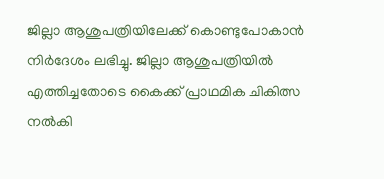ജില്ലാ ആശുപത്രിയിലേക്ക് കൊണ്ടുപോകാന്‍ നിര്‍ദേശം ലഭിച്ചു. ജില്ലാ ആശുപത്രിയിൽ എത്തിച്ചതോടെ കൈക്ക് പ്രാഥമിക ചികിത്സ നല്‍കി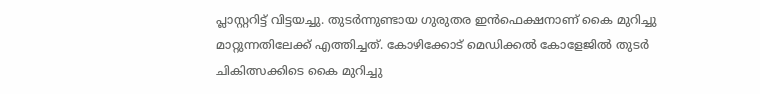പ്ലാസ്റ്ററിട്ട് വിട്ടയച്ചു. തുടർന്നുണ്ടായ ഗുരുതര ഇൻഫെക്ഷനാണ് കൈ മുറിച്ചു മാറ്റുന്നതിലേക്ക് എത്തിച്ചത്. കോഴിക്കോട് മെഡിക്കല്‍ കോളേജിൽ തുടർ ചികിത്സക്കിടെ കൈ മുറിച്ചു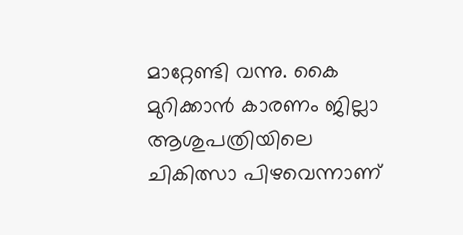മാറ്റേണ്ടി വന്നു. കൈ മുറിക്കാൻ കാരണം ജില്ലാ ആശുപത്രിയിലെ ചികിത്സാ പിഴവെന്നാണ്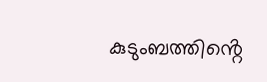കുടുംബത്തിൻ്റെ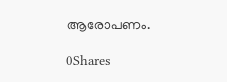ആരോപണം.

0Shares